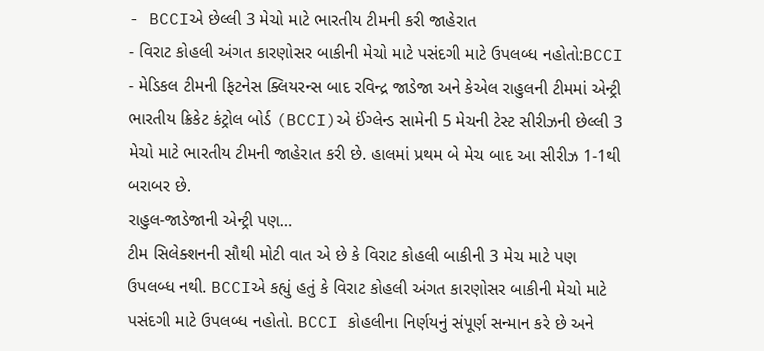- BCCIએ છેલ્લી 3 મેચો માટે ભારતીય ટીમની કરી જાહેરાત
- વિરાટ કોહલી અંગત કારણોસર બાકીની મેચો માટે પસંદગી માટે ઉપલબ્ધ નહોતો:BCCI
- મેડિકલ ટીમની ફિટનેસ ક્લિયરન્સ બાદ રવિન્દ્ર જાડેજા અને કેએલ રાહુલની ટીમમાં એન્ટ્રી
ભારતીય ક્રિકેટ કંટ્રોલ બોર્ડ (BCCI)એ ઈંગ્લેન્ડ સામેની 5 મેચની ટેસ્ટ સીરીઝની છેલ્લી 3 મેચો માટે ભારતીય ટીમની જાહેરાત કરી છે. હાલમાં પ્રથમ બે મેચ બાદ આ સીરીઝ 1-1થી બરાબર છે.
રાહુલ-જાડેજાની એન્ટ્રી પણ…
ટીમ સિલેક્શનની સૌથી મોટી વાત એ છે કે વિરાટ કોહલી બાકીની 3 મેચ માટે પણ ઉપલબ્ધ નથી. BCCIએ કહ્યું હતું કે વિરાટ કોહલી અંગત કારણોસર બાકીની મેચો માટે પસંદગી માટે ઉપલબ્ધ નહોતો. BCCI કોહલીના નિર્ણયનું સંપૂર્ણ સન્માન કરે છે અને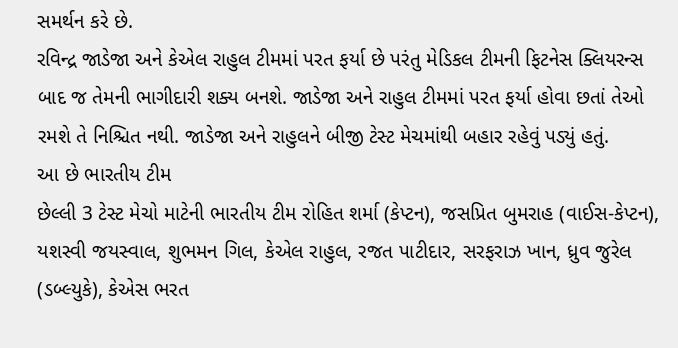સમર્થન કરે છે.
રવિન્દ્ર જાડેજા અને કેએલ રાહુલ ટીમમાં પરત ફર્યા છે પરંતુ મેડિકલ ટીમની ફિટનેસ ક્લિયરન્સ બાદ જ તેમની ભાગીદારી શક્ય બનશે. જાડેજા અને રાહુલ ટીમમાં પરત ફર્યા હોવા છતાં તેઓ રમશે તે નિશ્ચિત નથી. જાડેજા અને રાહુલને બીજી ટેસ્ટ મેચમાંથી બહાર રહેવું પડ્યું હતું.
આ છે ભારતીય ટીમ
છેલ્લી 3 ટેસ્ટ મેચો માટેની ભારતીય ટીમ રોહિત શર્મા (કેપ્ટન), જસપ્રિત બુમરાહ (વાઈસ-કેપ્ટન), યશસ્વી જયસ્વાલ, શુભમન ગિલ, કેએલ રાહુલ, રજત પાટીદાર, સરફરાઝ ખાન, ધ્રુવ જુરેલ (ડબ્લ્યુકે), કેએસ ભરત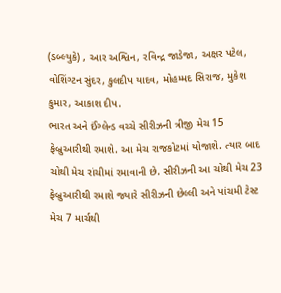(ડબ્લ્યુકે) , આર અશ્વિન, રવિન્દ્ર જાડેજા, અક્ષર પટેલ, વોશિંગ્ટન સુંદર, કુલદીપ યાદવ, મોહમ્મદ સિરાજ, મુકેશ કુમાર, આકાશ દીપ.
ભારત અને ઈંગ્લેન્ડ વચ્ચે સીરીઝની ત્રીજી મેચ 15 ફેબ્રુઆરીથી રમાશે. આ મેચ રાજકોટમાં યોજાશે. ત્યાર બાદ ચોથી મેચ રાંચીમાં રમાવાની છે. સીરીઝની આ ચોથી મેચ 23 ફેબ્રુઆરીથી રમાશે જ્યારે સીરીઝની છેલ્લી અને પાંચમી ટેસ્ટ મેચ 7 માર્ચથી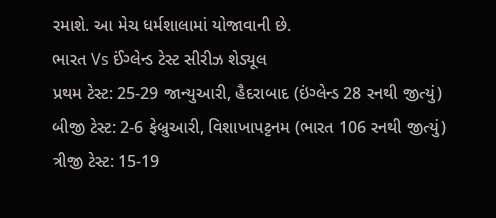રમાશે. આ મેચ ધર્મશાલામાં યોજાવાની છે.
ભારત Vs ઈંગ્લેન્ડ ટેસ્ટ સીરીઝ શેડ્યૂલ
પ્રથમ ટેસ્ટ: 25-29 જાન્યુઆરી, હૈદરાબાદ (ઇંગ્લેન્ડ 28 રનથી જીત્યું)
બીજી ટેસ્ટ: 2-6 ફેબ્રુઆરી, વિશાખાપટ્ટનમ (ભારત 106 રનથી જીત્યું)
ત્રીજી ટેસ્ટ: 15-19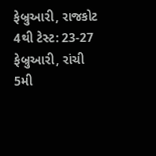ફેબ્રુઆરી, રાજકોટ
4થી ટેસ્ટ: 23-27 ફેબ્રુઆરી, રાંચી
5મી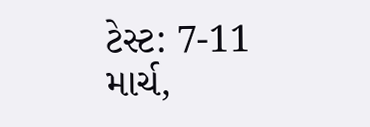ટેસ્ટ: 7-11 માર્ચ,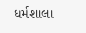ધર્મશાલા